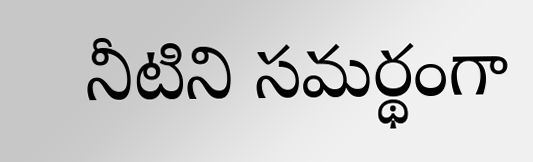నీటిని సమర్థంగా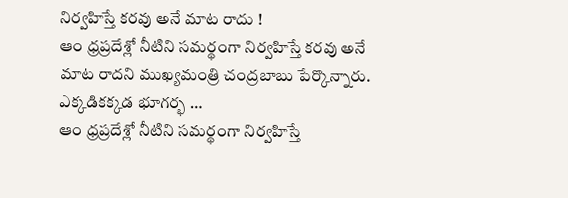నిర్వహిస్తే కరవు అనే మాట రాదు !
ఆం ధ్రప్రదేశ్లో నీటిని సమర్థంగా నిర్వహిస్తే కరవు అనే మాట రాదని ముఖ్యమంత్రి చంద్రబాబు పేర్కొన్నారు. ఎక్కడికక్కడ భూగర్భ …
ఆం ధ్రప్రదేశ్లో నీటిని సమర్థంగా నిర్వహిస్తే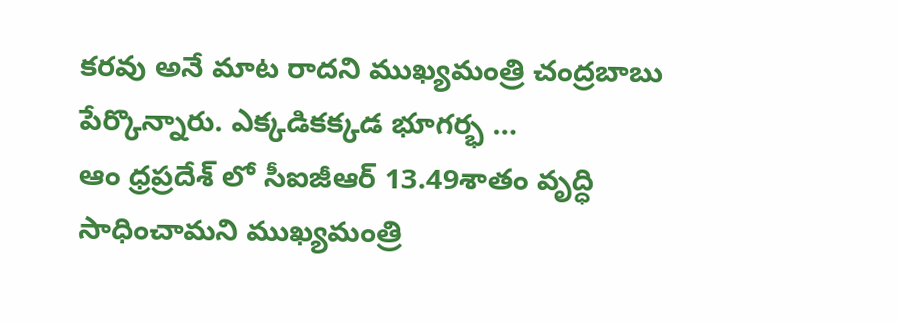కరవు అనే మాట రాదని ముఖ్యమంత్రి చంద్రబాబు పేర్కొన్నారు. ఎక్కడికక్కడ భూగర్భ …
ఆం ధ్రప్రదేశ్ లో సీఐజీఆర్ 13.49శాతం వృద్ధి సాధించామని ముఖ్యమంత్రి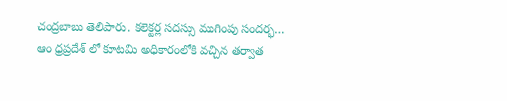చంద్రబాబు తెలిపారు. కలెక్టర్ల సదస్సు ముగింపు సందర్భ…
ఆం ధ్రప్రదేశ్ లో కూటమి అధికారంలోకి వచ్చిన తర్వాత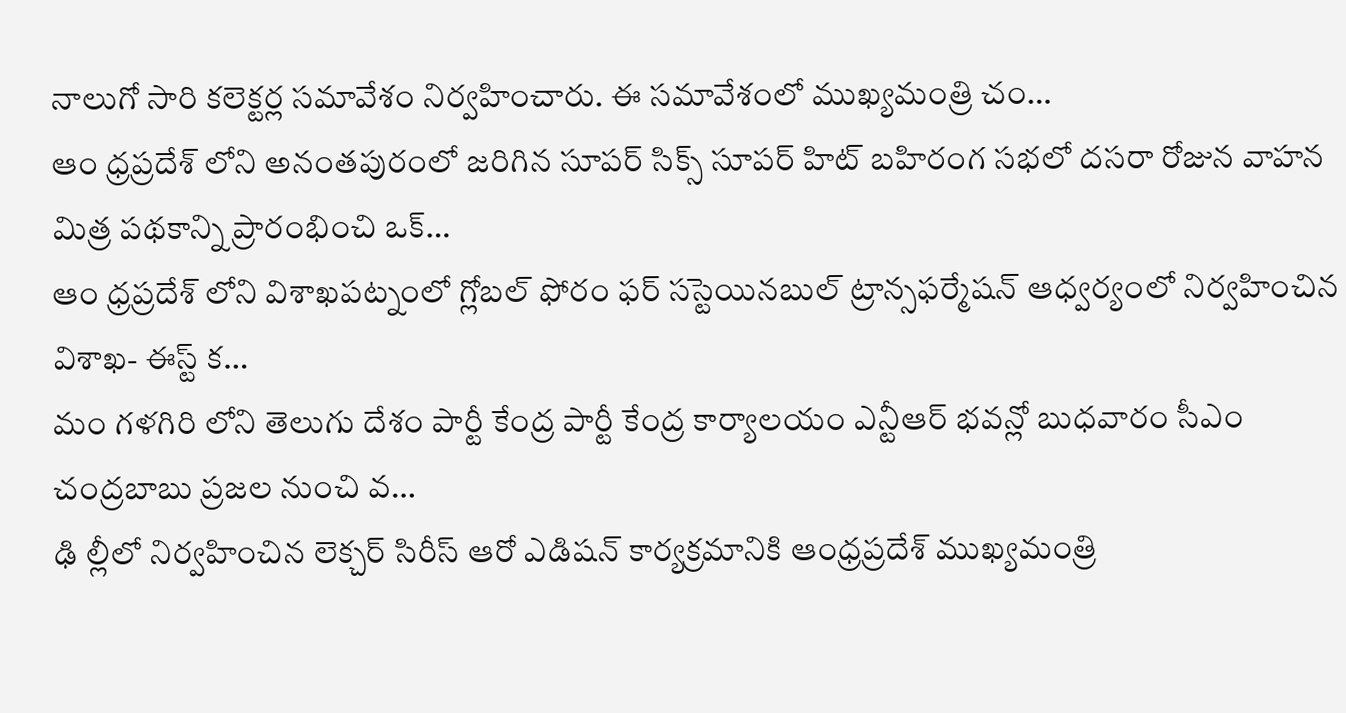నాలుగో సారి కలెక్టర్ల సమావేశం నిర్వహించారు. ఈ సమావేశంలో ముఖ్యమంత్రి చం…
ఆం ధ్రప్రదేశ్ లోని అనంతపురంలో జరిగిన సూపర్ సిక్స్ సూపర్ హిట్ బహిరంగ సభలో దసరా రోజున వాహన మిత్ర పథకాన్ని ప్రారంభించి ఒక్…
ఆం ధ్రప్రదేశ్ లోని విశాఖపట్నంలో గ్లోబల్ ఫోరం ఫర్ సస్టెయినబుల్ ట్రాన్సఫర్మేషన్ ఆధ్వర్యంలో నిర్వహించిన విశాఖ- ఈస్ట్ క…
మం గళగిరి లోని తెలుగు దేశం పార్టీ కేంద్ర పార్టీ కేంద్ర కార్యాలయం ఎన్టీఆర్ భవన్లో బుధవారం సీఎం చంద్రబాబు ప్రజల నుంచి వ…
ఢి ల్లీలో నిర్వహించిన లెక్చర్ సిరీస్ ఆరో ఎడిషన్ కార్యక్రమానికి ఆంధ్రప్రదేశ్ ముఖ్యమంత్రి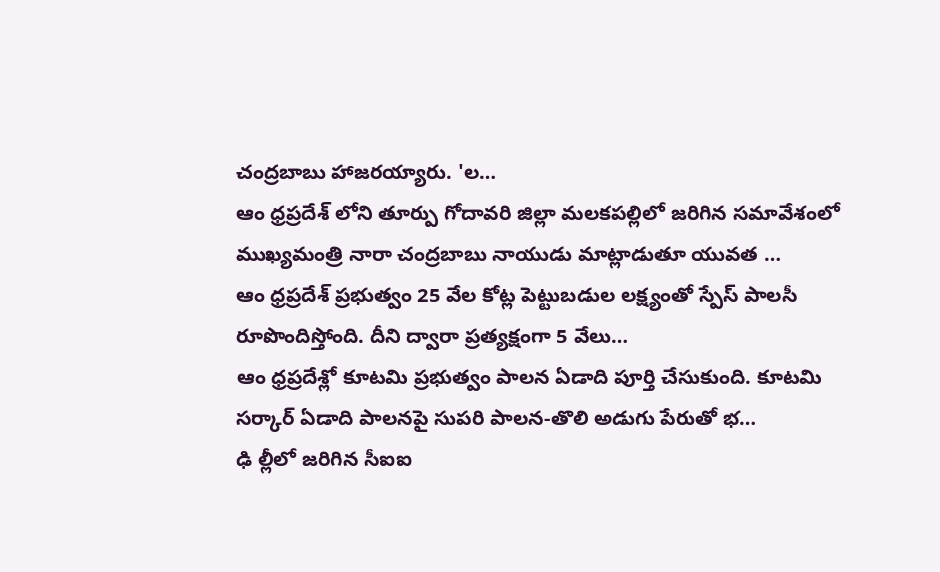చంద్రబాబు హాజరయ్యారు. 'ల…
ఆం ధ్రప్రదేశ్ లోని తూర్పు గోదావరి జిల్లా మలకపల్లిలో జరిగిన సమావేశంలో ముఖ్యమంత్రి నారా చంద్రబాబు నాయుడు మాట్లాడుతూ యువత …
ఆం ధ్రప్రదేశ్ ప్రభుత్వం 25 వేల కోట్ల పెట్టుబడుల లక్ష్యంతో స్పేస్ పాలసీ రూపొందిస్తోంది. దీని ద్వారా ప్రత్యక్షంగా 5 వేలు…
ఆం ధ్రప్రదేశ్లో కూటమి ప్రభుత్వం పాలన ఏడాది పూర్తి చేసుకుంది. కూటమి సర్కార్ ఏడాది పాలనపై సుపరి పాలన-తొలి అడుగు పేరుతో భ…
ఢి ల్లీలో జరిగిన సీఐఐ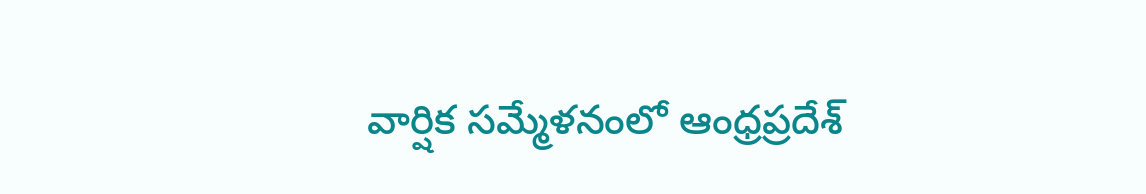వార్షిక సమ్మేళనంలో ఆంధ్రప్రదేశ్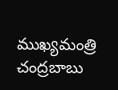ముఖ్యమంత్రి చంద్రబాబు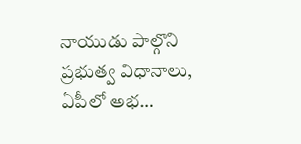నాయుడు పాల్గొని ప్రభుత్వ విధానాలు, ఏపీలో అభ…